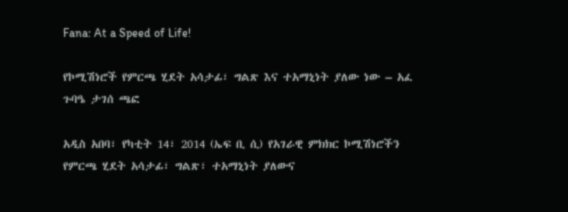Fana: At a Speed of Life!

የኮሚሽነሮች የምርጫ ሂደት አሳታፊ፣ ግልጽ እና ተአማኒነት ያለው ነው – አፈ ጉባዔ ታገሰ ጫፎ

አዲስ አበባ፣ የካቲት 14፣ 2014 (ኤፍ ቢ ሲ) የአገራዊ ምክክር ኮሚሽነሮችን የምርጫ ሂደት አሳታፊ፣ ግልጽ፣ ተአማኒነት ያለውና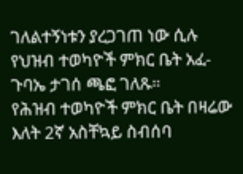ገለልተኝነቱን ያረጋገጠ ነው ሲሉ የህዝብ ተወካዮች ምክር ቤት አፈ-ጉባኤ ታገሰ ጫፎ ገለጹ።
የሕዝብ ተወካዮች ምክር ቤት በዛሬው እለት 2ኛ አስቸኳይ ስብሰባ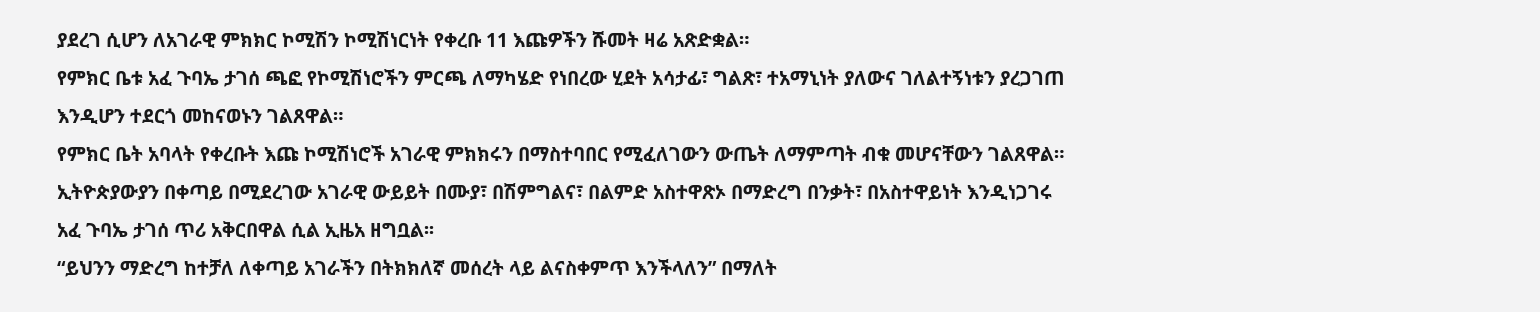ያደረገ ሲሆን ለአገራዊ ምክክር ኮሚሽን ኮሚሽነርነት የቀረቡ 11 እጩዎችን ሹመት ዛሬ አጽድቋል።
የምክር ቤቱ አፈ ጉባኤ ታገሰ ጫፎ የኮሚሽነሮችን ምርጫ ለማካሄድ የነበረው ሂደት አሳታፊ፣ ግልጽ፣ ተአማኒነት ያለውና ገለልተኝነቱን ያረጋገጠ እንዲሆን ተደርጎ መከናወኑን ገልጸዋል።
የምክር ቤት አባላት የቀረቡት እጩ ኮሚሽነሮች አገራዊ ምክክሩን በማስተባበር የሚፈለገውን ውጤት ለማምጣት ብቁ መሆናቸውን ገልጸዋል።
ኢትዮጵያውያን በቀጣይ በሚደረገው አገራዊ ውይይት በሙያ፣ በሽምግልና፣ በልምድ አስተዋጽኦ በማድረግ በንቃት፣ በአስተዋይነት እንዲነጋገሩ አፈ ጉባኤ ታገሰ ጥሪ አቅርበዋል ሲል ኢዜአ ዘግቧል፡፡
“ይህንን ማድረግ ከተቻለ ለቀጣይ አገራችን በትክክለኛ መሰረት ላይ ልናስቀምጥ እንችላለን” በማለት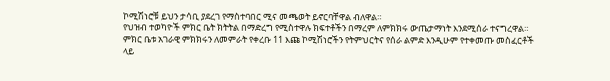ኮሚሽነሮቹ ይህን ታሳቢ ያደረገ የማስተባበር ሚና መጫወት ይኖርባቸዋል ብለዋል።
የህዝብ ተወካዮች ምክር ቤት ክትትል በማድረግ የሚስተዋሉ ክፍተቶችን በማረም ለምክክሩ ውጤታማነት እንደሚሰራ ተናግረዋል።
ምክር ቤቱ አገራዊ ምክክሩን ለመምራት የቀረቡ 11 እጩ ኮሚሽነሮችን የትምህርትና የሰራ ልምድ እንዲሁም የተቀመጡ መስፈርቶች ላይ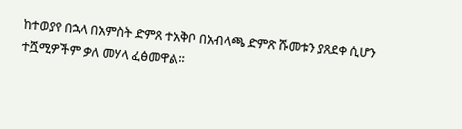ከተወያየ በኋላ በአምስት ድምጸ ተአቅቦ በአብላጫ ድምጽ ሹመቱን ያጸደቀ ሲሆን ተሿሚዎችም ቃለ መሃላ ፈፅመዋል።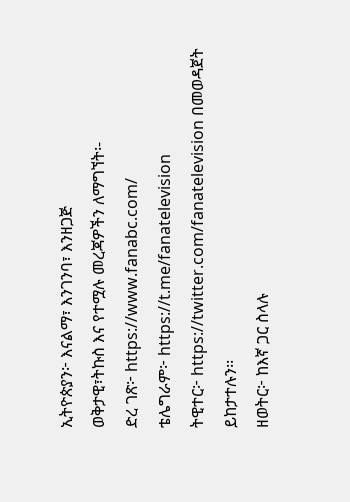ኢትዮጵያን፦ እናልማ፣ እንገንባ፣ እንዘጋጅ
ወቅታዊ፣ትኩስ እና የተሟሉ መረጃዎችን ለማግኘት፡-
ድረ ገጽ፦ https://www.fanabc.com/
ቴሌግራም፦ https://t.me/fanatelevision
ትዊተር፦ https://twitter.com/fanatelevision በመወዳጀት ይከታተሉን፡፡
ዘወትር፦ ከእኛ ጋር ስላሉ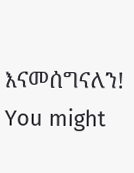እናመሰግናለን!
You might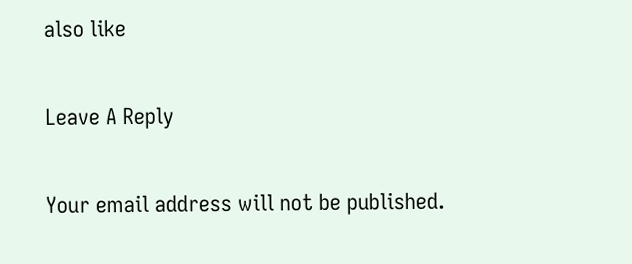also like

Leave A Reply

Your email address will not be published.